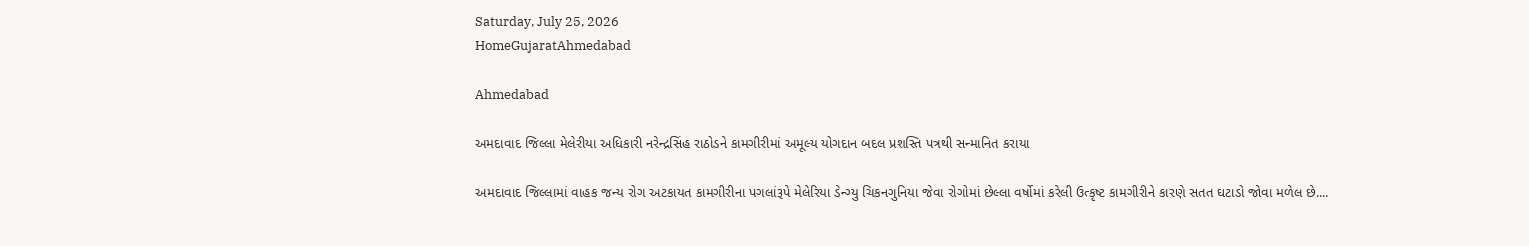Saturday, July 25, 2026
HomeGujaratAhmedabad

Ahmedabad

અમદાવાદ જિલ્લા મેલેરીયા અધિકારી નરેન્દ્રસિંહ રાઠોડને કામગીરીમાં અમૂલ્ય યોગદાન બદલ પ્રશસ્તિ પત્રથી સન્માનિત કરાયા

અમદાવાદ જિલ્લામાં વાહક જન્ય રોગ અટકાયત કામગીરીના પગલાંરૂપે મેલેરિયા ડેન્ગ્યુ ચિકનગુનિયા જેવા રોગોમાં છેલ્લા વર્ષોમાં કરેલી ઉત્કૃષ્ટ કામગીરીને કારણે સતત ઘટાડો જોવા મળેલ છે....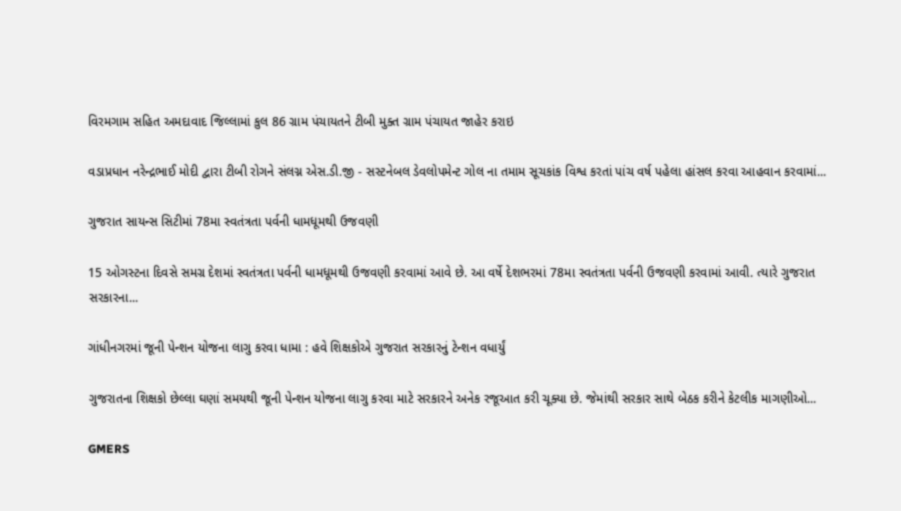વિરમગામ સહિત અમદાવાદ જિલ્લામાં કુલ 86 ગ્રામ પંચાયતને ટીબી મુક્ત ગ્રામ પંચાયત જાહેર કરાઇ

વડાપ્રધાન નરેન્દ્રભાઈ મોદી દ્વારા ટીબી રોગને સંલગ્ન એસ.ડી.જી - સસ્ટનેબલ ડેવલોપમેન્ટ ગોલ ના તમામ સૂચકાંક વિશ્વ કરતાં પાંચ વર્ષ પહેલા હાંસલ કરવા આહવાન કરવામાં...

ગુજરાત સાયન્સ સિટીમાં 78મા સ્વતંત્રતા પર્વની ધામધૂમથી ઉજવણી

15 ઓગસ્ટના દિવસે સમગ્ર દેશમાં સ્વતંત્રતા પર્વની ધામધૂમથી ઉજવણી કરવામાં આવે છે. આ વર્ષે દેશભરમાં 78મા સ્વતંત્રતા પર્વની ઉજવણી કરવામાં આવી. ત્યારે ગુજરાત સરકારના...

ગાંધીનગરમાં જૂની પેન્શન યોજના લાગુ કરવા ધામા : હવે શિક્ષકોએ ગુજરાત સરકારનું ટેન્શન વધાર્યું

ગુજરાતના શિક્ષકો છેલ્લા ઘણાં સમયથી જૂની પેન્શન યોજના લાગુ કરવા માટે સરકારને અનેક રજૂઆત કરી ચૂક્યા છે. જેમાંથી સરકાર સાથે બેઠક કરીને કેટલીક માગણીઓ...

GMERS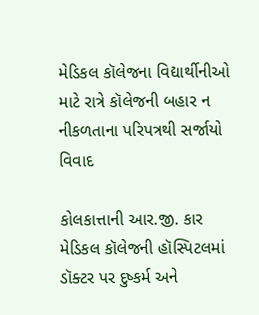મેડિકલ કૉલેજના વિદ્યાર્થીનીઓ માટે રાત્રે કૉલેજની બહાર ન નીકળતાના પરિપત્રથી સર્જાયો વિવાદ

કોલકાત્તાની આર.જી. કાર મેડિકલ કૉલેજની હૉસ્પિટલમાં ડૉક્ટર પર દુષ્કર્મ અને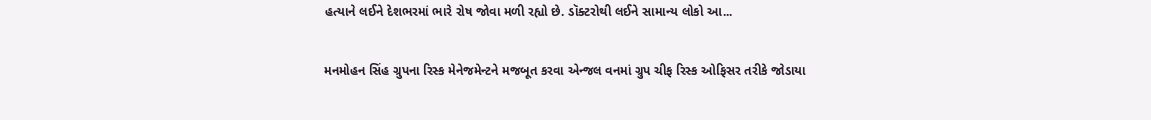હત્યાને લઈને દેશભરમાં ભારે રોષ જોવા મળી રહ્યો છે. ડૉક્ટરોથી લઈને સામાન્ય લોકો આ...

મનમોહન સિંહ ગ્રુપના રિસ્ક મેનેજમેન્ટને મજબૂત કરવા એન્જલ વનમાં ગ્રુપ ચીફ રિસ્ક ઓફિસર તરીકે જોડાયા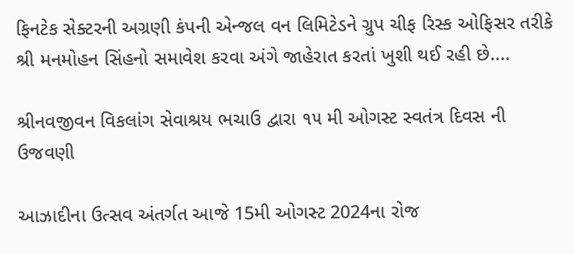ફિનટેક સેક્ટરની અગ્રણી કંપની એન્જલ વન લિમિટેડને ગ્રુપ ચીફ રિસ્ક ઓફિસર તરીકે શ્રી મનમોહન સિંહનો સમાવેશ કરવા અંગે જાહેરાત કરતાં ખુશી થઈ રહી છે....

શ્રીનવજીવન વિકલાંગ સેવાશ્રય ભચાઉ દ્વારા ૧૫ મી ઓગસ્ટ સ્વતંત્ર દિવસ ની ઉજવણી

આઝાદીના ઉત્સવ અંતર્ગત આજે 15મી ઓગસ્ટ 2024ના રોજ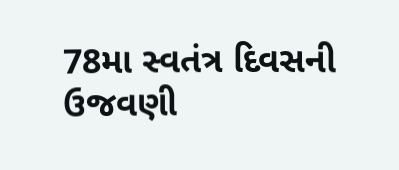78મા સ્વતંત્ર દિવસની ઉજવણી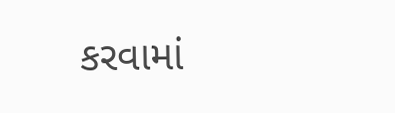કરવામાં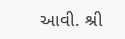આવી. શ્રી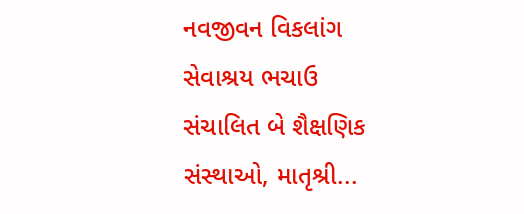નવજીવન વિકલાંગ સેવાશ્રય ભચાઉ સંચાલિત બે શૈક્ષણિક સંસ્થાઓ, માતૃશ્રી...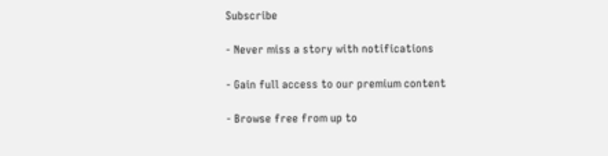Subscribe

- Never miss a story with notifications

- Gain full access to our premium content

- Browse free from up to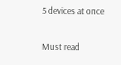5 devices at once

Must read